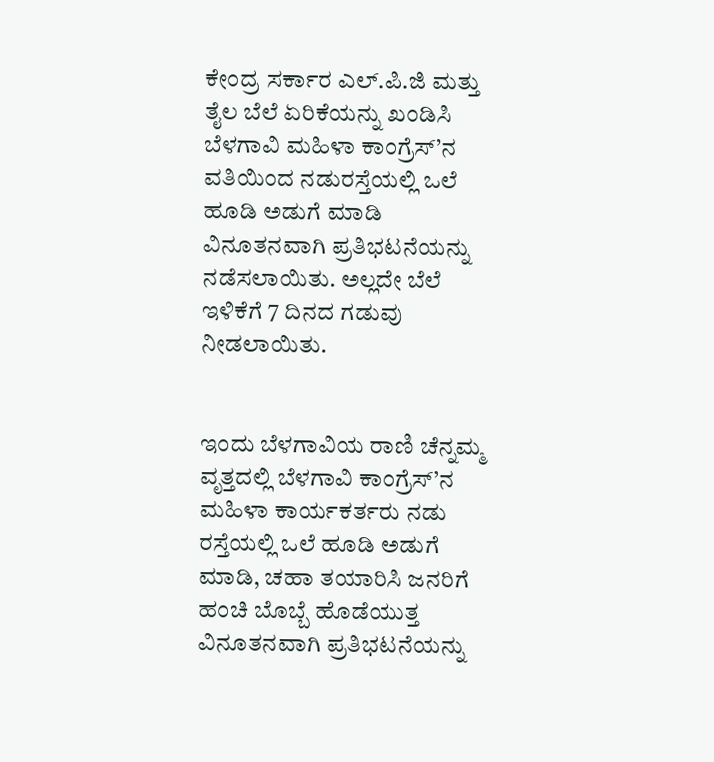ಕೇಂದ್ರ ಸರ್ಕಾರ ಎಲ್.ಪಿ.ಜಿ ಮತ್ತು ತೈಲ ಬೆಲೆ ಏರಿಕೆಯನ್ನು ಖಂಡಿಸಿ ಬೆಳಗಾವಿ ಮಹಿಳಾ ಕಾಂಗ್ರೆಸ್’ನ ವತಿಯಿಂದ ನಡುರಸ್ತೆಯಲ್ಲಿ ಒಲೆ ಹೂಡಿ ಅಡುಗೆ ಮಾಡಿ ವಿನೂತನವಾಗಿ ಪ್ರತಿಭಟನೆಯನ್ನು ನಡೆಸಲಾಯಿತು. ಅಲ್ಲದೇ ಬೆಲೆ ಇಳಿಕೆಗೆ 7 ದಿನದ ಗಡುವು ನೀಡಲಾಯಿತು.


ಇಂದು ಬೆಳಗಾವಿಯ ರಾಣಿ ಚೆನ್ನಮ್ಮ ವೃತ್ತದಲ್ಲಿ ಬೆಳಗಾವಿ ಕಾಂಗ್ರೆಸ್’ನ ಮಹಿಳಾ ಕಾರ್ಯಕರ್ತರು ನಡು ರಸ್ತೆಯಲ್ಲಿ ಒಲೆ ಹೂಡಿ ಅಡುಗೆ ಮಾಡಿ, ಚಹಾ ತಯಾರಿಸಿ ಜನರಿಗೆ ಹಂಚಿ ಬೊಬ್ಬೆ ಹೊಡೆಯುತ್ತ ವಿನೂತನವಾಗಿ ಪ್ರತಿಭಟನೆಯನ್ನು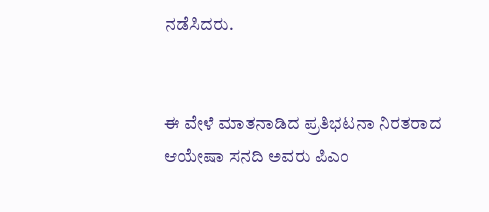ನಡೆಸಿದರು.


ಈ ವೇಳೆ ಮಾತನಾಡಿದ ಪ್ರತಿಭಟನಾ ನಿರತರಾದ ಆಯೇಷಾ ಸನದಿ ಅವರು ಪಿಎಂ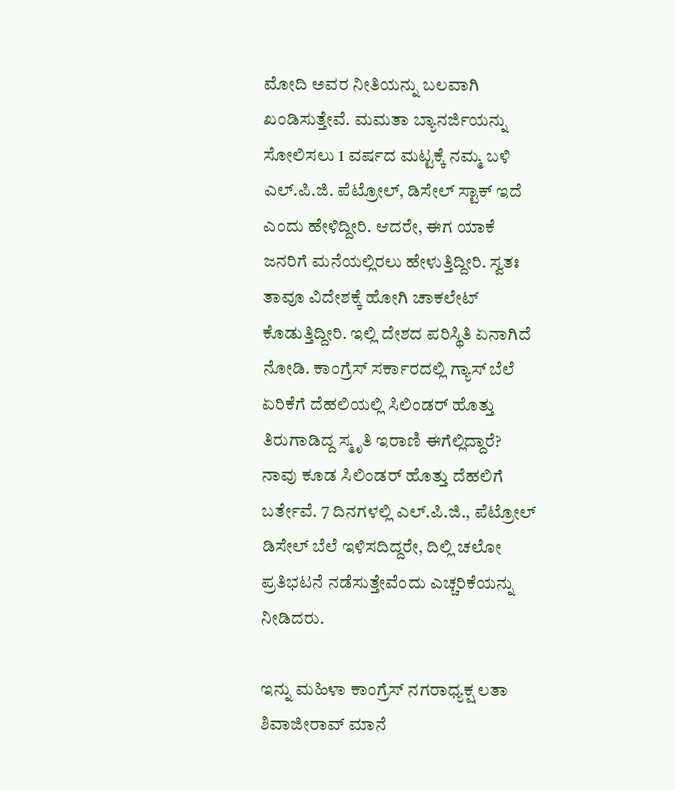ಮೋದಿ ಅವರ ನೀತಿಯನ್ನು ಬಲವಾಗಿ ಖಂಡಿಸುತ್ತೇವೆ. ಮಮತಾ ಬ್ಯಾನರ್ಜಿಯನ್ನು ಸೋಲಿಸಲು 1 ವರ್ಷದ ಮಟ್ಟಕ್ಕೆ ನಮ್ಮ ಬಳಿ ಎಲ್.ಪಿ.ಜಿ. ಪೆಟ್ರೋಲ್, ಡಿಸೇಲ್ ಸ್ಟಾಕ್ ಇದೆ ಎಂದು ಹೇಳಿದ್ದೀರಿ. ಆದರೇ, ಈಗ ಯಾಕೆ ಜನರಿಗೆ ಮನೆಯಲ್ಲಿರಲು ಹೇಳುತ್ತಿದ್ದೀರಿ. ಸ್ವತಃ ತಾವೂ ವಿದೇಶಕ್ಕೆ ಹೋಗಿ ಚಾಕಲೇಟ್ ಕೊಡುತ್ತಿದ್ದೀರಿ. ಇಲ್ಲಿ ದೇಶದ ಪರಿಸ್ಥಿತಿ ಏನಾಗಿದೆ ನೋಡಿ. ಕಾಂಗ್ರೆಸ್ ಸರ್ಕಾರದಲ್ಲಿ ಗ್ಯಾಸ್ ಬೆಲೆ ಏರಿಕೆಗೆ ದೆಹಲಿಯಲ್ಲಿ ಸಿಲಿಂಡರ್ ಹೊತ್ತು ತಿರುಗಾಡಿದ್ದ ಸ್ಮೃತಿ ಇರಾಣಿ ಈಗೆಲ್ಲಿದ್ದಾರೆ? ನಾವು ಕೂಡ ಸಿಲಿಂಡರ್ ಹೊತ್ತು ದೆಹಲಿಗೆ ಬರ್ತೇವೆ. 7 ದಿನಗಳಲ್ಲಿ ಎಲ್.ಪಿ.ಜಿ., ಪೆಟ್ರೋಲ್ ಡಿಸೇಲ್ ಬೆಲೆ ಇಳಿಸದಿದ್ದರೇ, ದಿಲ್ಲಿ ಚಲೋ ಪ್ರತಿಭಟನೆ ನಡೆಸುತ್ತೇವೆಂದು ಎಚ್ಚರಿಕೆಯನ್ನು ನೀಡಿದರು.

ಇನ್ನು ಮಹಿಳಾ ಕಾಂಗ್ರೆಸ್ ನಗರಾಧ್ಯಕ್ಷ ಲತಾ ಶಿವಾಜೀರಾವ್ ಮಾನೆ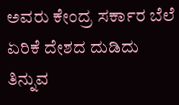ಅವರು ಕೇಂದ್ರ ಸರ್ಕಾರ ಬೆಲೆ ಏರಿಕೆ ದೇಶದ ದುಡಿದು ತಿನ್ನುವ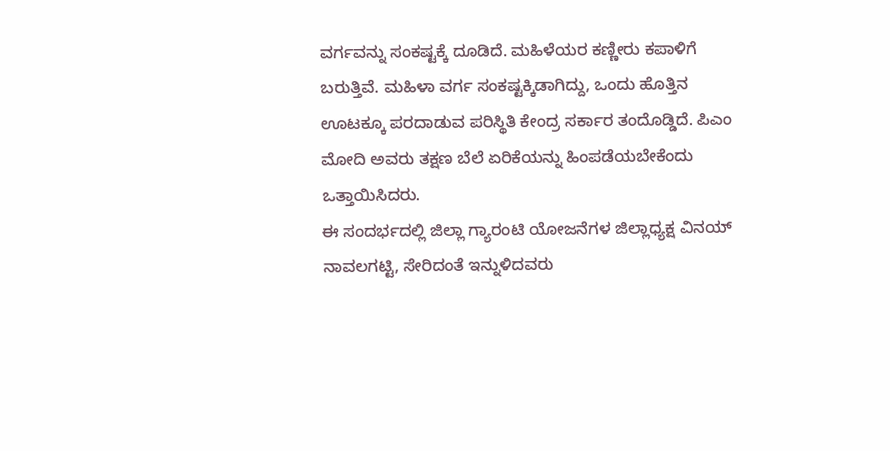ವರ್ಗವನ್ನು ಸಂಕಷ್ಟಕ್ಕೆ ದೂಡಿದೆ. ಮಹಿಳೆಯರ ಕಣ್ಣೀರು ಕಪಾಳಿಗೆ ಬರುತ್ತಿವೆ. ಮಹಿಳಾ ವರ್ಗ ಸಂಕಷ್ಟಕ್ಕಿಡಾಗಿದ್ದು, ಒಂದು ಹೊತ್ತಿನ ಊಟಕ್ಕೂ ಪರದಾಡುವ ಪರಿಸ್ಥಿತಿ ಕೇಂದ್ರ ಸರ್ಕಾರ ತಂದೊಡ್ಡಿದೆ. ಪಿಎಂ ಮೋದಿ ಅವರು ತಕ್ಷಣ ಬೆಲೆ ಏರಿಕೆಯನ್ನು ಹಿಂಪಡೆಯಬೇಕೆಂದು ಒತ್ತಾಯಿಸಿದರು.
ಈ ಸಂದರ್ಭದಲ್ಲಿ ಜಿಲ್ಲಾ ಗ್ಯಾರಂಟಿ ಯೋಜನೆಗಳ ಜಿಲ್ಲಾಧ್ಯಕ್ಷ ವಿನಯ್ ನಾವಲಗಟ್ಟಿ, ಸೇರಿದಂತೆ ಇನ್ನುಳಿದವರು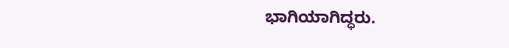ಭಾಗಿಯಾಗಿದ್ಧರು.